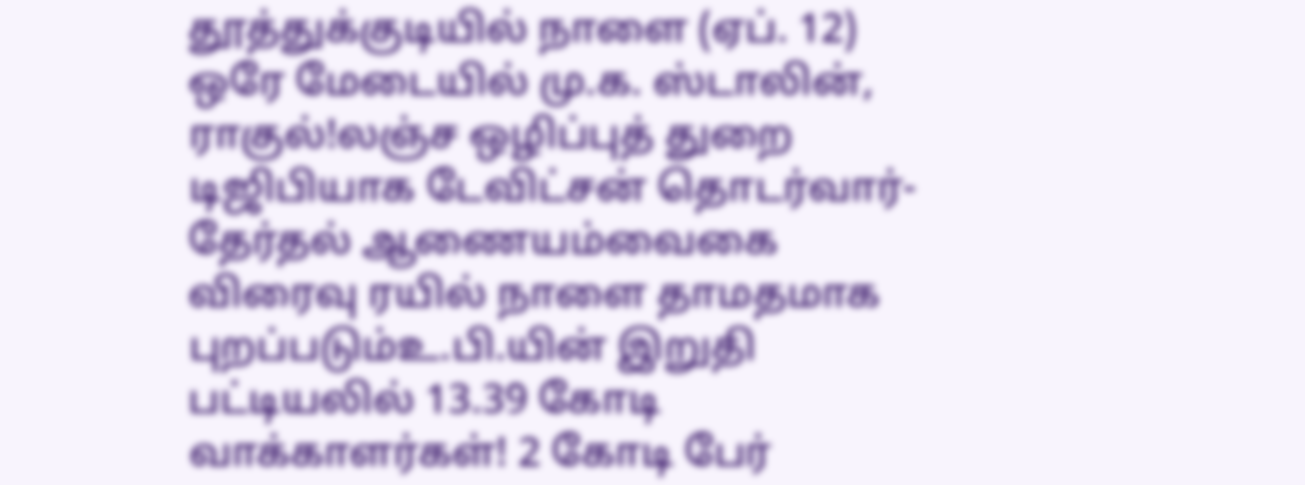தூத்துக்குடியில் நாளை (ஏப். 12) ஒரே மேடையில் மு.க. ஸ்டாலின், ராகுல்!லஞ்ச ஒழிப்புத் துறை டிஜிபியாக டேவிட்சன் தொடர்வார்- தேர்தல் ஆணையம்வைகை விரைவு ரயில் நாளை தாமதமாக புறப்படும்உ.பி.யின் இறுதி பட்டியலில் 13.39 கோடி வாக்காளர்கள்! 2 கோடி பேர்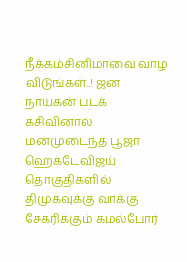நீக்கம்சினிமாவை வாழ விடுங்கள்..! ஜன நாயகன் படக் கசிவினால் மனமுடைந்த பூஜா ஹெக்டேவிஜய் தொகுதிகளில் திமுகவுக்கு வாக்கு சேகரிக்கும் கமல்போர்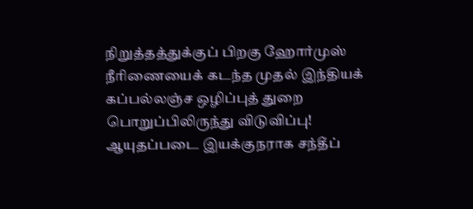நிறுத்தத்துக்குப் பிறகு ஹோர்முஸ் நீரிணையைக் கடந்த முதல் இந்தியக் கப்பல்லஞ்ச ஒழிப்புத் துறை பொறுப்பிலிருந்து விடுவிப்பு! ஆயுதப்படை இயக்குநராக சந்தீப்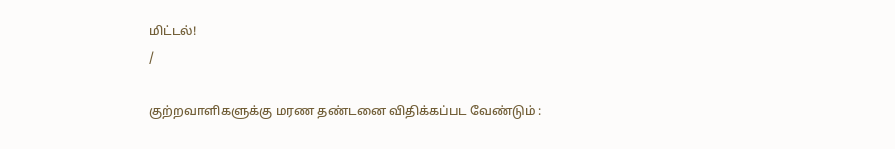மிட்டல்!
/

குற்றவாளிகளுக்கு மரண தண்டனை விதிக்கப்பட வேண்டும் :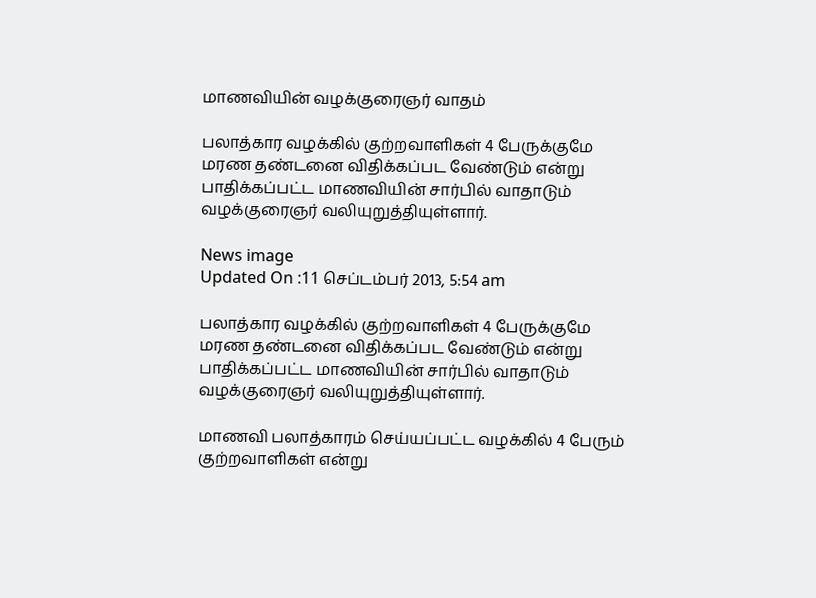மாணவியின் வழக்குரைஞர் வாதம்

பலாத்கார வழக்கில் குற்றவாளிகள் 4 பேருக்குமே மரண தண்டனை விதிக்கப்பட வேண்டும் என்று பாதிக்கப்பட்ட மாணவியின் சார்பில் வாதாடும் வழக்குரைஞர் வலியுறுத்தியுள்ளார்.

News image
Updated On :11 செப்டம்பர் 2013, 5:54 am

பலாத்கார வழக்கில் குற்றவாளிகள் 4 பேருக்குமே மரண தண்டனை விதிக்கப்பட வேண்டும் என்று பாதிக்கப்பட்ட மாணவியின் சார்பில் வாதாடும் வழக்குரைஞர் வலியுறுத்தியுள்ளார்.

மாணவி பலாத்காரம் செய்யப்பட்ட வழக்கில் 4 பேரும் குற்றவாளிகள் என்று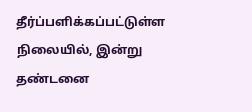தீர்ப்பளிக்கப்பட்டுள்ள நிலையில், இன்று தண்டனை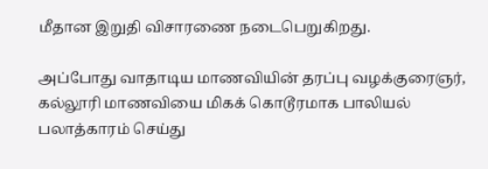மீதான இறுதி விசாரணை நடைபெறுகிறது.

அப்போது வாதாடிய மாணவியின் தரப்பு வழக்குரைஞர், கல்லூரி மாணவியை மிகக் கொடூரமாக பாலியல் பலாத்காரம் செய்து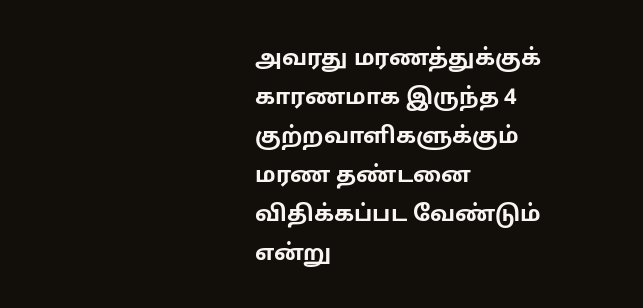அவரது மரணத்துக்குக் காரணமாக இருந்த 4 குற்றவாளிகளுக்கும் மரண தண்டனை விதிக்கப்பட வேண்டும் என்று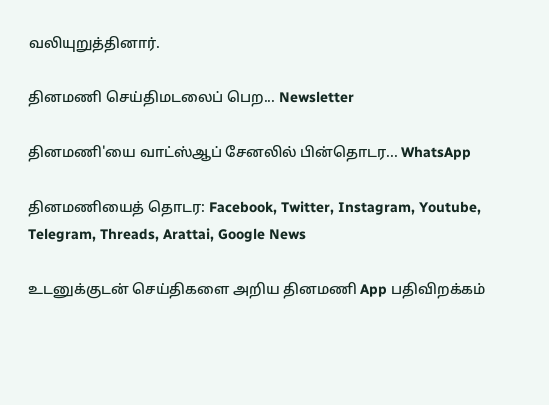வலியுறுத்தினார்.

தினமணி செய்திமடலைப் பெற... Newsletter

தினமணி'யை வாட்ஸ்ஆப் சேனலில் பின்தொடர... WhatsApp

தினமணியைத் தொடர: Facebook, Twitter, Instagram, Youtube, Telegram, Threads, Arattai, Google News

உடனுக்குடன் செய்திகளை அறிய தினமணி App பதிவிறக்கம்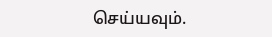செய்யவும்.